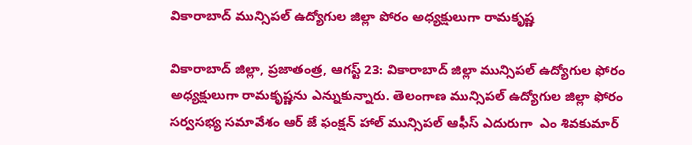వికారాబాద్ మున్సిపల్ ఉద్యోగుల జిల్లా పోరం అధ్యక్షులుగా రామకృష్ణ

వికారాబాద్ జిల్లా, ప్రజాతంత్ర, ఆగస్ట్ 23: వికారాబాద్ జిల్లా మున్సిపల్ ఉద్యోగుల ఫోరం అధ్యక్షులుగా రామకృష్ణను ఎన్నుకున్నారు. తెలంగాణ మున్సిపల్ ఉద్యోగుల జిల్లా ఫోరం సర్వసభ్య సమావేశం ఆర్ జే ఫంక్షన్ హాల్ మున్సిపల్ ఆఫీస్ ఎదురుగా  ఎం శివకుమార్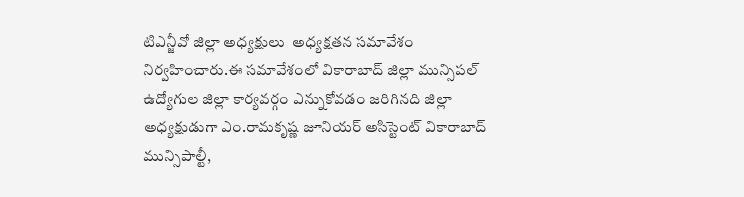టిఎన్జీవో జిల్లా అధ్యక్షులు  అధ్యక్షతన సమావేశం నిర్వహించారు.ఈ సమావేశంలో వికారాబాద్ జిల్లా మున్సిపల్ ఉద్యోగుల జిల్లా కార్యవర్గం ఎన్నుకోవడం జరిగినది జిల్లా అధ్యక్షుడుగా ఎం.రామకృష్ణ జూనియర్ అసిస్టెంట్ వికారాబాద్ మున్సిపాల్టీ,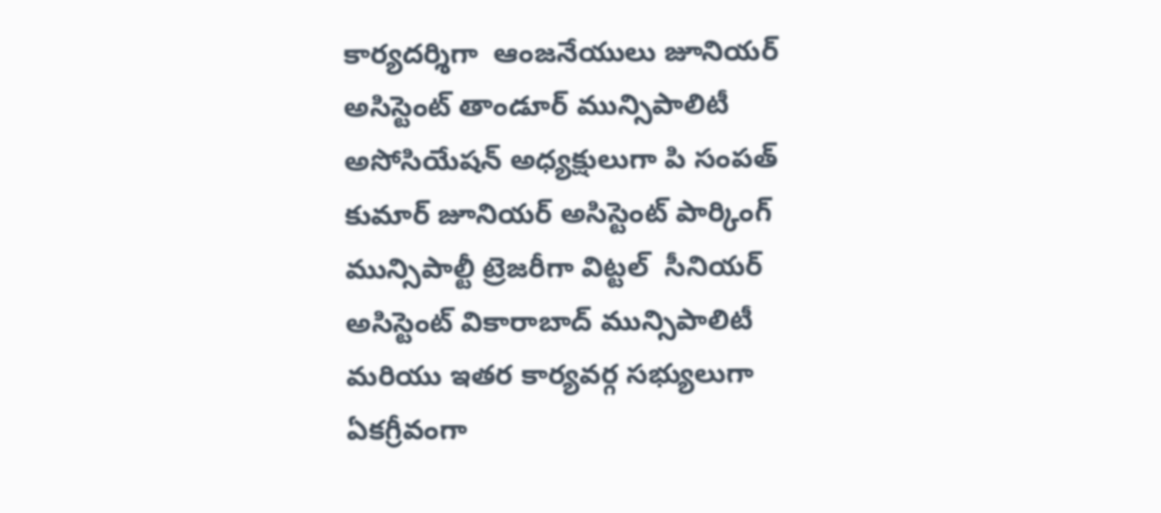కార్యదర్శిగా  ఆంజనేయులు జూనియర్ అసిస్టెంట్ తాండూర్ మున్సిపాలిటీ అసోసియేషన్ అధ్యక్షులుగా పి సంపత్ కుమార్ జూనియర్ అసిస్టెంట్ పార్కింగ్ మున్సిపాల్టీ ట్రెజరీగా విట్టల్  సీనియర్ అసిస్టెంట్ వికారాబాద్ మున్సిపాలిటీ మరియు ఇతర కార్యవర్గ సభ్యులుగా ఏకగ్రీవంగా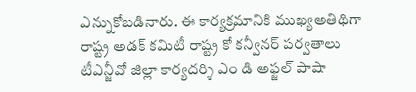ఎన్నుకోబడినారు. ఈ కార్యక్రమానికి ముఖ్యఅతిథిగా రాష్ట్ర అడక్ కమిటీ రాష్ట్ర కో కన్వీనర్ పర్వతాలు టీఎన్జీవో జిల్లా కార్యదర్శి ఎం డి అఫ్జల్ పాషా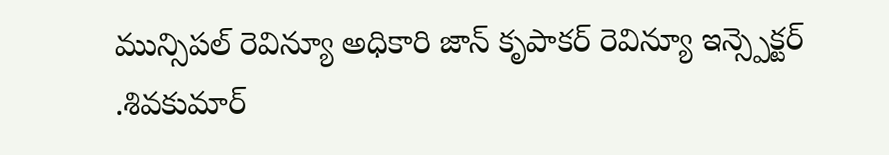మున్సిపల్ రెవిన్యూ అధికారి జాన్ కృపాకర్ రెవిన్యూ ఇన్స్పెక్టర్ .శివకుమార్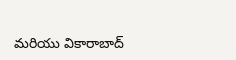మరియు వికారాబాద్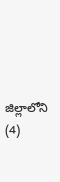జిల్లాలోని (4)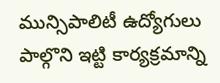మున్సిపాలిటీ ఉద్యోగులు పాల్గొని ఇట్టి కార్యక్రమాన్ని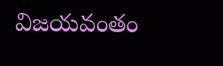విజయవంతం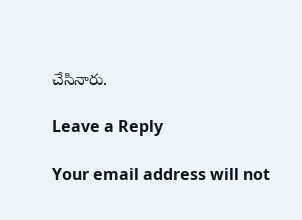చేసినారు.

Leave a Reply

Your email address will not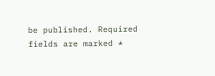be published. Required fields are marked *